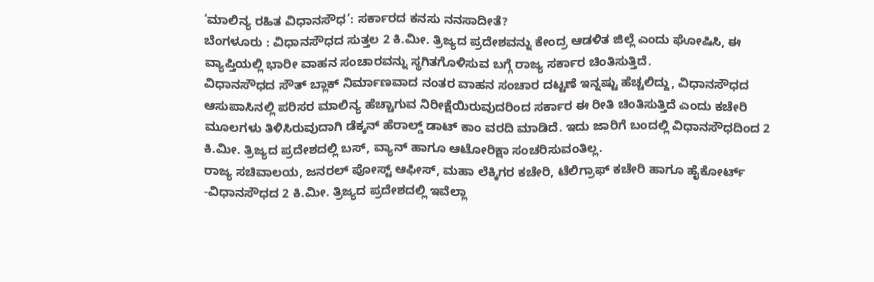‘ಮಾಲಿನ್ಯ ರಹಿತ ವಿಧಾನಸೌಧ’: ಸರ್ಕಾರದ ಕನಸು ನನಸಾದೀತೆ?
ಬೆಂಗಳೂರು : ವಿಧಾನಸೌಧದ ಸುತ್ತಲ 2 ಕಿ.ಮೀ. ತ್ರಿಜ್ಯದ ಪ್ರದೇಶವನ್ನು ಕೇಂದ್ರ ಆಡಳಿತ ಜಿಲ್ಲೆ ಎಂದು ಘೋಷಿಸಿ, ಈ ವ್ಯಾಪ್ತಿಯಲ್ಲಿ ಭಾರೀ ವಾಹನ ಸಂಚಾರವನ್ನು ಸ್ಥಗಿತಗೊಳಿಸುವ ಬಗ್ಗೆ ರಾಜ್ಯ ಸರ್ಕಾರ ಚಿಂತಿಸುತ್ತಿದೆ.
ವಿಧಾನಸೌಧದ ಸೌತ್ ಬ್ಲಾಕ್ ನಿರ್ಮಾಣವಾದ ನಂತರ ವಾಹನ ಸಂಚಾರ ದಟ್ಟಣೆ ಇನ್ನಷ್ಟು ಹೆಚ್ಚಲಿದ್ದು, ವಿಧಾನಸೌಧದ ಆಸುಪಾಸಿನಲ್ಲಿ ಪರಿಸರ ಮಾಲಿನ್ಯ ಹೆಚ್ಚಾಗುವ ನಿರೀಕ್ಷೆಯಿರುವುದರಿಂದ ಸರ್ಕಾರ ಈ ರೀತಿ ಚಿಂತಿಸುತ್ತಿದೆ ಎಂದು ಕಚೇರಿ ಮೂಲಗಳು ತಿಳಿಸಿರುವುದಾಗಿ ಡೆಕ್ಕನ್ ಹೆರಾಲ್ಡ್ ಡಾಟ್ ಕಾಂ ವರದಿ ಮಾಡಿದೆ. ಇದು ಜಾರಿಗೆ ಬಂದಲ್ಲಿ ವಿಧಾನಸೌಧದಿಂದ 2 ಕಿ.ಮೀ. ತ್ರಿಜ್ಯದ ಪ್ರದೇಶದಲ್ಲಿ ಬಸ್, ವ್ಯಾನ್ ಹಾಗೂ ಆಟೋರಿಕ್ಷಾ ಸಂಚರಿಸುವಂತಿಲ್ಲ.
ರಾಜ್ಯ ಸಚಿವಾಲಯ, ಜನರಲ್ ಪೋಸ್ಟ್ ಆಫೀಸ್, ಮಹಾ ಲೆಕ್ಕಿಗರ ಕಚೇರಿ, ಟೆಲಿಗ್ರಾಫ್ ಕಚೇರಿ ಹಾಗೂ ಹೈಕೋರ್ಟ್ -ವಿಧಾನಸೌಧದ 2 ಕಿ.ಮೀ. ತ್ರಿಜ್ಯದ ಪ್ರದೇಶದಲ್ಲಿ ಇವೆಲ್ಲಾ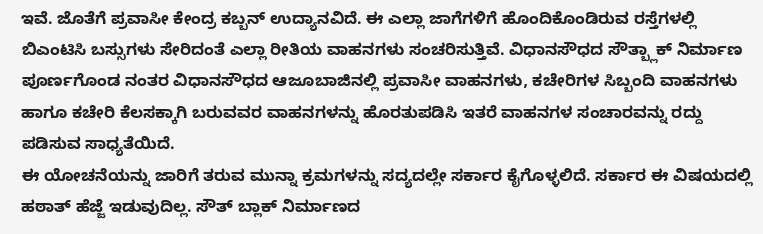ಇವೆ. ಜೊತೆಗೆ ಪ್ರವಾಸೀ ಕೇಂದ್ರ ಕಬ್ಬನ್ ಉದ್ಯಾನವಿದೆ. ಈ ಎಲ್ಲಾ ಜಾಗೆಗಳಿಗೆ ಹೊಂದಿಕೊಂಡಿರುವ ರಸ್ತೆಗಳಲ್ಲಿ ಬಿಎಂಟಿಸಿ ಬಸ್ಸುಗಳು ಸೇರಿದಂತೆ ಎಲ್ಲಾ ರೀತಿಯ ವಾಹನಗಳು ಸಂಚರಿಸುತ್ತಿವೆ. ವಿಧಾನಸೌಧದ ಸೌತ್ಬ್ಲಾಕ್ ನಿರ್ಮಾಣ ಪೂರ್ಣಗೊಂಡ ನಂತರ ವಿಧಾನಸೌಧದ ಆಜೂಬಾಜಿನಲ್ಲಿ ಪ್ರವಾಸೀ ವಾಹನಗಳು, ಕಚೇರಿಗಳ ಸಿಬ್ಬಂದಿ ವಾಹನಗಳು ಹಾಗೂ ಕಚೇರಿ ಕೆಲಸಕ್ಕಾಗಿ ಬರುವವರ ವಾಹನಗಳನ್ನು ಹೊರತುಪಡಿಸಿ ಇತರೆ ವಾಹನಗಳ ಸಂಚಾರವನ್ನು ರದ್ದು ಪಡಿಸುವ ಸಾಧ್ಯತೆಯಿದೆ.
ಈ ಯೋಚನೆಯನ್ನು ಜಾರಿಗೆ ತರುವ ಮುನ್ನಾ ಕ್ರಮಗಳನ್ನು ಸದ್ಯದಲ್ಲೇ ಸರ್ಕಾರ ಕೈಗೊಳ್ಳಲಿದೆ. ಸರ್ಕಾರ ಈ ವಿಷಯದಲ್ಲಿ ಹಠಾತ್ ಹೆಜ್ಜೆ ಇಡುವುದಿಲ್ಲ. ಸೌತ್ ಬ್ಲಾಕ್ ನಿರ್ಮಾಣದ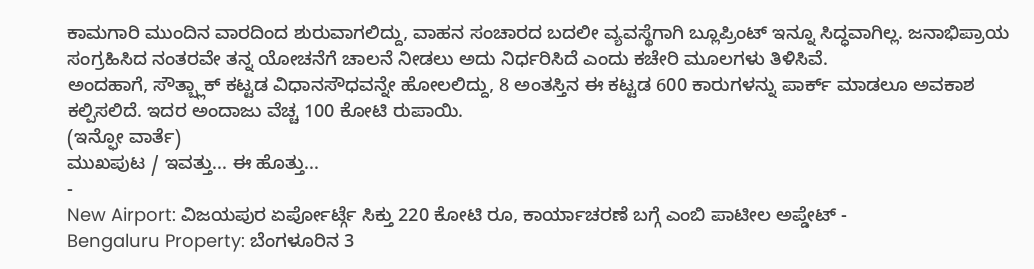ಕಾಮಗಾರಿ ಮುಂದಿನ ವಾರದಿಂದ ಶುರುವಾಗಲಿದ್ದು, ವಾಹನ ಸಂಚಾರದ ಬದಲೀ ವ್ಯವಸ್ಥೆಗಾಗಿ ಬ್ಲೂಪ್ರಿಂಟ್ ಇನ್ನೂ ಸಿದ್ಧವಾಗಿಲ್ಲ. ಜನಾಭಿಪ್ರಾಯ ಸಂಗ್ರಹಿಸಿದ ನಂತರವೇ ತನ್ನ ಯೋಚನೆಗೆ ಚಾಲನೆ ನೀಡಲು ಅದು ನಿರ್ಧರಿಸಿದೆ ಎಂದು ಕಚೇರಿ ಮೂಲಗಳು ತಿಳಿಸಿವೆ.
ಅಂದಹಾಗೆ, ಸೌತ್ಬ್ಲಾಕ್ ಕಟ್ಟಡ ವಿಧಾನಸೌಧವನ್ನೇ ಹೋಲಲಿದ್ದು, 8 ಅಂತಸ್ತಿನ ಈ ಕಟ್ಟಡ 600 ಕಾರುಗಳನ್ನು ಪಾರ್ಕ್ ಮಾಡಲೂ ಅವಕಾಶ ಕಲ್ಪಿಸಲಿದೆ. ಇದರ ಅಂದಾಜು ವೆಚ್ಚ 100 ಕೋಟಿ ರುಪಾಯಿ.
(ಇನ್ಫೋ ವಾರ್ತೆ)
ಮುಖಪುಟ / ಇವತ್ತು... ಈ ಹೊತ್ತು...
-
New Airport: ವಿಜಯಪುರ ಏರ್ಪೋರ್ಟ್ಗೆ ಸಿಕ್ತು 220 ಕೋಟಿ ರೂ, ಕಾರ್ಯಾಚರಣೆ ಬಗ್ಗೆ ಎಂಬಿ ಪಾಟೀಲ ಅಪ್ಡೇಟ್ -
Bengaluru Property: ಬೆಂಗಳೂರಿನ 3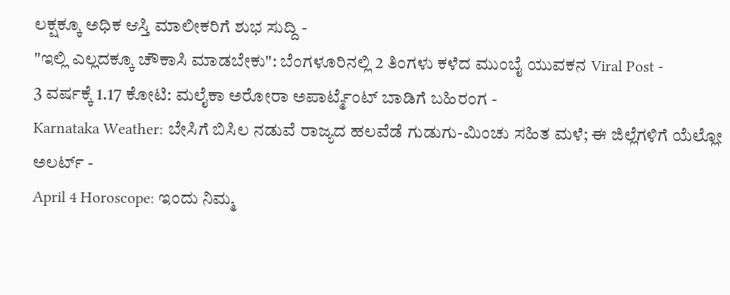ಲಕ್ಷಕ್ಕೂ ಅಧಿಕ ಆಸ್ತಿ ಮಾಲೀಕರಿಗೆ ಶುಭ ಸುದ್ದಿ -
"ಇಲ್ಲಿ ಎಲ್ಲದಕ್ಕೂ ಚೌಕಾಸಿ ಮಾಡಬೇಕು": ಬೆಂಗಳೂರಿನಲ್ಲಿ 2 ತಿಂಗಳು ಕಳೆದ ಮುಂಬೈ ಯುವಕನ Viral Post -
3 ವರ್ಷಕ್ಕೆ 1.17 ಕೋಟಿ: ಮಲೈಕಾ ಅರೋರಾ ಅಪಾರ್ಟ್ಮೆಂಟ್ ಬಾಡಿಗೆ ಬಹಿರಂಗ -
Karnataka Weather: ಬೇಸಿಗೆ ಬಿಸಿಲ ನಡುವೆ ರಾಜ್ಯದ ಹಲವೆಡೆ ಗುಡುಗು-ಮಿಂಚು ಸಹಿತ ಮಳೆ; ಈ ಜಿಲ್ಲೆಗಳಿಗೆ ಯೆಲ್ಲೋ ಅಲರ್ಟ್ -
April 4 Horoscope: ಇಂದು ನಿಮ್ಮ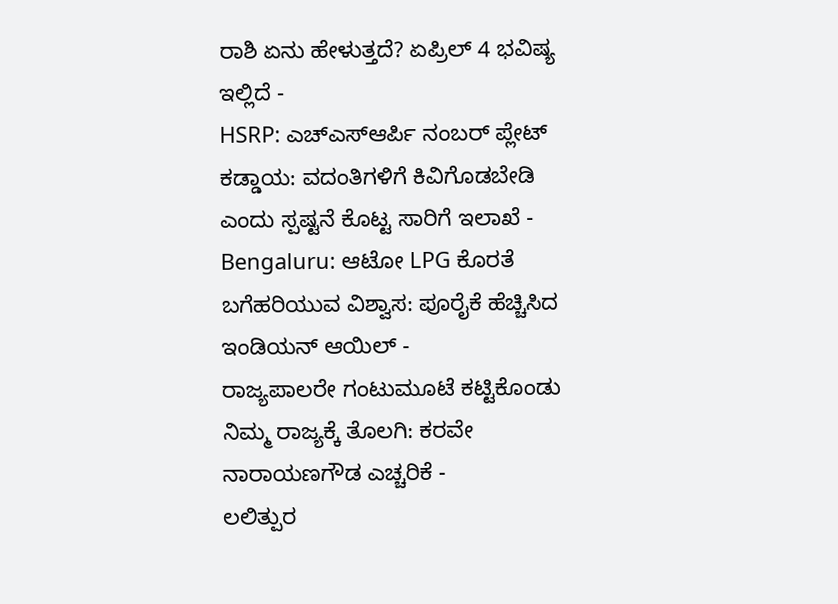ರಾಶಿ ಏನು ಹೇಳುತ್ತದೆ? ಏಪ್ರಿಲ್ 4 ಭವಿಷ್ಯ ಇಲ್ಲಿದೆ -
HSRP: ಎಚ್ಎಸ್ಆರ್ಪಿ ನಂಬರ್ ಪ್ಲೇಟ್ ಕಡ್ಡಾಯ: ವದಂತಿಗಳಿಗೆ ಕಿವಿಗೊಡಬೇಡಿ ಎಂದು ಸ್ಪಷ್ಟನೆ ಕೊಟ್ಟ ಸಾರಿಗೆ ಇಲಾಖೆ -
Bengaluru: ಆಟೋ LPG ಕೊರತೆ ಬಗೆಹರಿಯುವ ವಿಶ್ವಾಸ: ಪೂರೈಕೆ ಹೆಚ್ಚಿಸಿದ ಇಂಡಿಯನ್ ಆಯಿಲ್ -
ರಾಜ್ಯಪಾಲರೇ ಗಂಟುಮೂಟೆ ಕಟ್ಟಿಕೊಂಡು ನಿಮ್ಮ ರಾಜ್ಯಕ್ಕೆ ತೊಲಗಿ: ಕರವೇ ನಾರಾಯಣಗೌಡ ಎಚ್ಚರಿಕೆ -
ಲಲಿತ್ಪುರ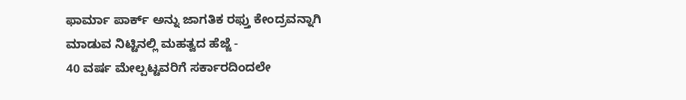ಫಾರ್ಮಾ ಪಾರ್ಕ್ ಅನ್ನು ಜಾಗತಿಕ ರಫ್ತು ಕೇಂದ್ರವನ್ನಾಗಿ ಮಾಡುವ ನಿಟ್ಟಿನಲ್ಲಿ ಮಹತ್ವದ ಹೆಜ್ಜೆ -
40 ವರ್ಷ ಮೇಲ್ಪಟ್ಟವರಿಗೆ ಸರ್ಕಾರದಿಂದಲೇ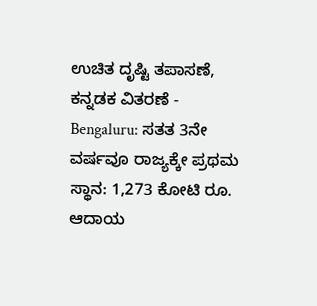ಉಚಿತ ದೃಷ್ಟಿ ತಪಾಸಣೆ, ಕನ್ನಡಕ ವಿತರಣೆ -
Bengaluru: ಸತತ 3ನೇ ವರ್ಷವೂ ರಾಜ್ಯಕ್ಕೇ ಪ್ರಥಮ ಸ್ಥಾನ: 1,273 ಕೋಟಿ ರೂ. ಆದಾಯ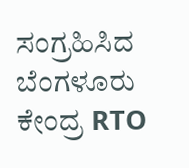ಸಂಗ್ರಹಿಸಿದ ಬೆಂಗಳೂರು ಕೇಂದ್ರ RTO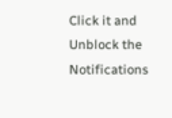Click it and Unblock the Notifications